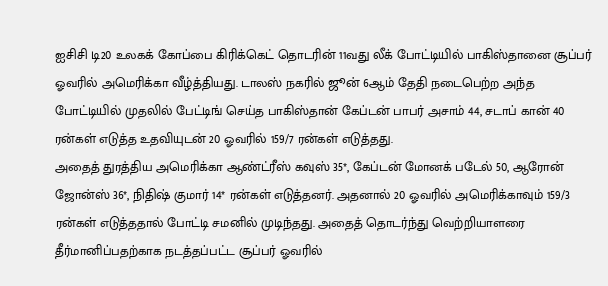ஐசிசி டி20 உலகக் கோப்பை கிரிக்கெட் தொடரின் 11வது லீக் போட்டியில் பாகிஸ்தானை சூப்பர் ஓவரில் அமெரிக்கா வீழ்த்தியது. டாலஸ் நகரில் ஜூன் 6ஆம் தேதி நடைபெற்ற அந்த போட்டியில் முதலில் பேட்டிங் செய்த பாகிஸ்தான் கேப்டன் பாபர் அசாம் 44, சடாப் கான் 40 ரன்கள் எடுத்த உதவியுடன் 20 ஓவரில் 159/7 ரன்கள் எடுத்தது.
அதைத் துரத்திய அமெரிக்கா ஆண்ட்ரீஸ் கவுஸ் 35*, கேப்டன் மோனக் படேல் 50, ஆரோன் ஜோன்ஸ் 36*, நிதிஷ் குமார் 14* ரன்கள் எடுத்தனர். அதனால் 20 ஓவரில் அமெரிக்காவும் 159/3 ரன்கள் எடுத்ததால் போட்டி சமனில் முடிந்தது. அதைத் தொடர்ந்து வெற்றியாளரை தீர்மானிப்பதற்காக நடத்தப்பட்ட சூப்பர் ஓவரில்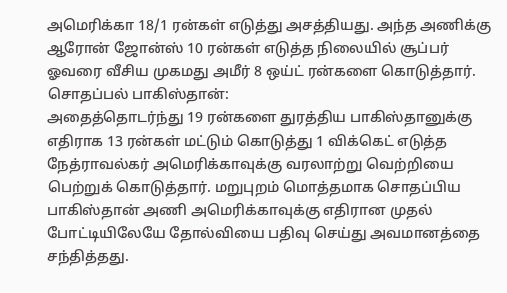அமெரிக்கா 18/1 ரன்கள் எடுத்து அசத்தியது. அந்த அணிக்கு ஆரோன் ஜோன்ஸ் 10 ரன்கள் எடுத்த நிலையில் சூப்பர் ஓவரை வீசிய முகமது அமீர் 8 ஒய்ட் ரன்களை கொடுத்தார்.
சொதப்பல் பாகிஸ்தான்:
அதைத்தொடர்ந்து 19 ரன்களை துரத்திய பாகிஸ்தானுக்கு எதிராக 13 ரன்கள் மட்டும் கொடுத்து 1 விக்கெட் எடுத்த நேத்ராவல்கர் அமெரிக்காவுக்கு வரலாற்று வெற்றியை பெற்றுக் கொடுத்தார். மறுபுறம் மொத்தமாக சொதப்பிய பாகிஸ்தான் அணி அமெரிக்காவுக்கு எதிரான முதல் போட்டியிலேயே தோல்வியை பதிவு செய்து அவமானத்தை சந்தித்தது.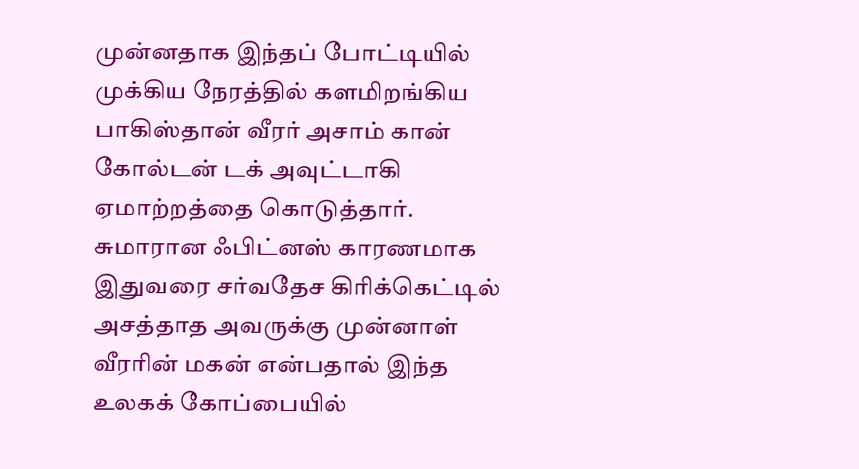முன்னதாக இந்தப் போட்டியில் முக்கிய நேரத்தில் களமிறங்கிய பாகிஸ்தான் வீரர் அசாம் கான் கோல்டன் டக் அவுட்டாகி ஏமாற்றத்தை கொடுத்தார். சுமாரான ஃபிட்னஸ் காரணமாக இதுவரை சர்வதேச கிரிக்கெட்டில் அசத்தாத அவருக்கு முன்னாள் வீரரின் மகன் என்பதால் இந்த உலகக் கோப்பையில்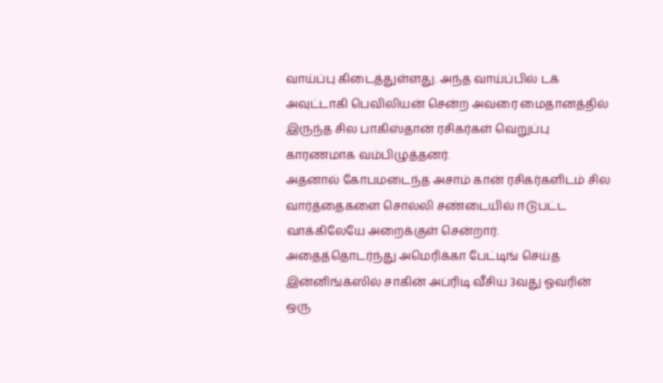வாய்ப்பு கிடைத்துள்ளது. அந்த வாய்ப்பில் டக் அவுட்டாகி பெவிலியன் சென்ற அவரை மைதானத்தில் இருந்த சில பாகிஸ்தான் ரசிகர்கள் வெறுப்பு காரணமாக வம்பிழுத்தனர்.
அதனால் கோபமடைந்த அசாம் கான் ரசிகர்களிடம் சில வார்த்தைகளை சொல்லி சண்டையில் ஈடுபட்ட வாக்கிலேயே அறைக்குள் சென்றார். அதைத்தொடர்ந்து அமெரிக்கா பேட்டிங் செய்த இன்னிங்க்ஸில் சாகின் அப்ரிடி வீசிய 3வது ஓவரின் ஒரு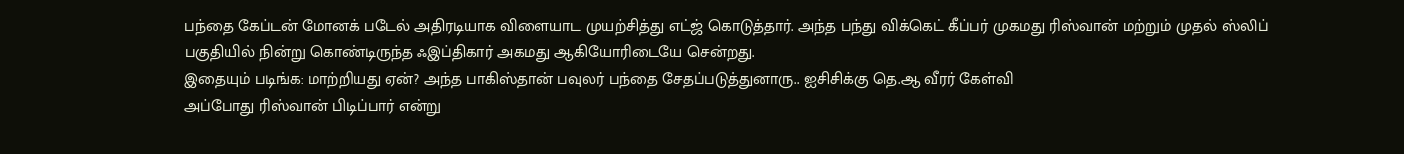பந்தை கேப்டன் மோனக் படேல் அதிரடியாக விளையாட முயற்சித்து எட்ஜ் கொடுத்தார். அந்த பந்து விக்கெட் கீப்பர் முகமது ரிஸ்வான் மற்றும் முதல் ஸ்லிப் பகுதியில் நின்று கொண்டிருந்த ஃஇப்திகார் அகமது ஆகியோரிடையே சென்றது.
இதையும் படிங்க: மாற்றியது ஏன்? அந்த பாகிஸ்தான் பவுலர் பந்தை சேதப்படுத்துனாரு.. ஐசிசிக்கு தெ.ஆ வீரர் கேள்வி
அப்போது ரிஸ்வான் பிடிப்பார் என்று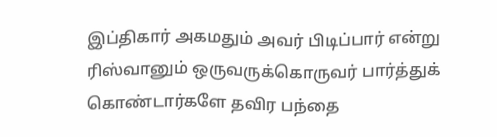இப்திகார் அகமதும் அவர் பிடிப்பார் என்று ரிஸ்வானும் ஒருவருக்கொருவர் பார்த்துக் கொண்டார்களே தவிர பந்தை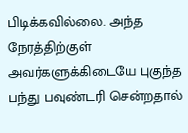பிடிக்கவில்லை. அந்த நேரத்திற்குள் அவர்களுக்கிடையே புகுந்த பந்து பவுண்டரி சென்றதால்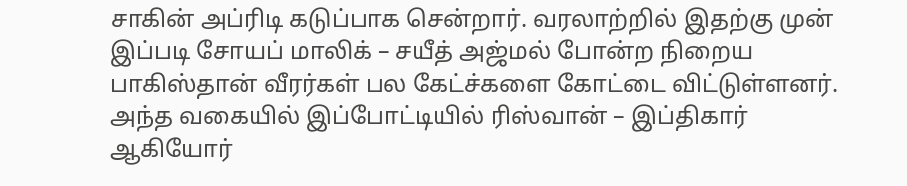சாகின் அப்ரிடி கடுப்பாக சென்றார். வரலாற்றில் இதற்கு முன் இப்படி சோயப் மாலிக் – சயீத் அஜ்மல் போன்ற நிறைய பாகிஸ்தான் வீரர்கள் பல கேட்ச்களை கோட்டை விட்டுள்ளனர். அந்த வகையில் இப்போட்டியில் ரிஸ்வான் – இப்திகார் ஆகியோர்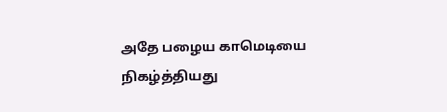அதே பழைய காமெடியை நிகழ்த்தியது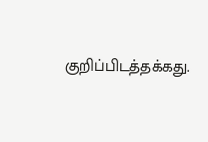குறிப்பிடத்தக்கது.